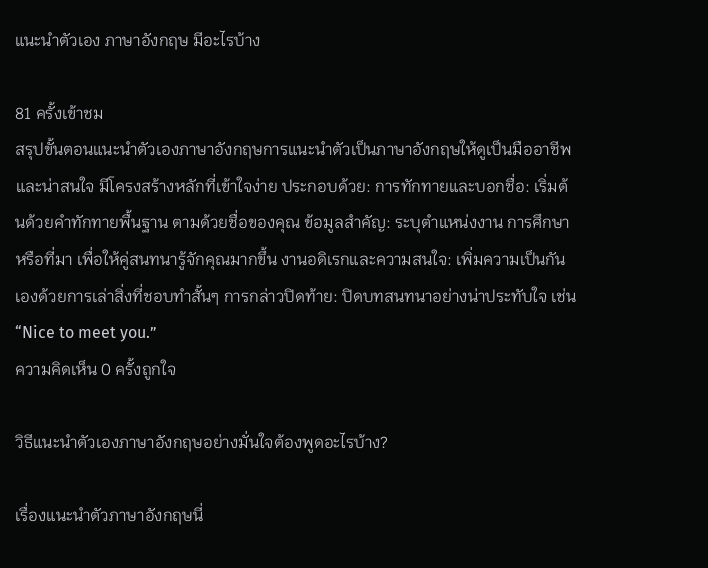แนะนําตัวเอง ภาษาอังกฤษ มีอะไรบ้าง

81 ครั้งเข้าชม
สรุปขั้นตอนแนะนำตัวเองภาษาอังกฤษการแนะนำตัวเป็นภาษาอังกฤษให้ดูเป็นมืออาชีพและน่าสนใจ มีโครงสร้างหลักที่เข้าใจง่าย ประกอบด้วย: การทักทายและบอกชื่อ: เริ่มต้นด้วยคำทักทายพื้นฐาน ตามด้วยชื่อของคุณ ข้อมูลสำคัญ: ระบุตำแหน่งงาน การศึกษา หรือที่มา เพื่อให้คู่สนทนารู้จักคุณมากขึ้น งานอดิเรกและความสนใจ: เพิ่มความเป็นกันเองด้วยการเล่าสิ่งที่ชอบทำสั้นๆ การกล่าวปิดท้าย: ปิดบทสนทนาอย่างน่าประทับใจ เช่น “Nice to meet you.”
ความคิดเห็น 0 ครั้งถูกใจ

วิธีแนะนำตัวเองภาษาอังกฤษอย่างมั่นใจต้องพูดอะไรบ้าง?

เรื่องแนะนำตัวภาษาอังกฤษนี่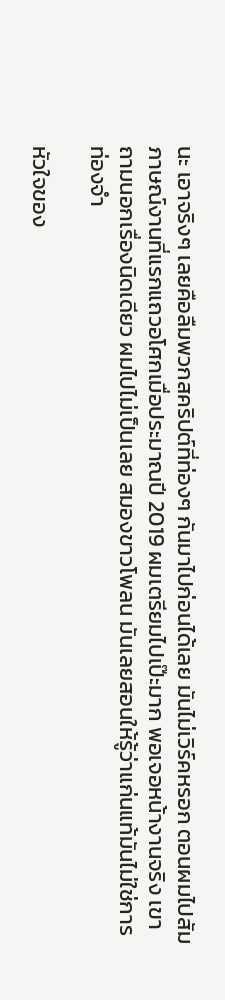นะ เอาจริงๆ เลยคือลืมพวกสคริปต์ที่ท่องๆ กันมาไปก่อนได้เลย มันไม่เวิร์คหรอก ตอนผมไปสัมภาษณ์งานที่แรกแถวอโศกเมื่อประมาณปี 2019 ผมเตรียมไปเป๊ะมาก พอเจอหน้างานจริง เขาถามนอกเรื่องนิดเดียว ผมไปไม่เป็นเลย สมองขาวโพลน มันเลยสอนให้รู้ว่าแก่นแท้มันไม่ใช่การท่องจำ

หัวใจของ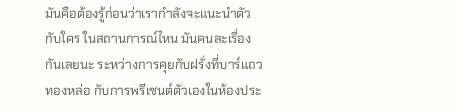มันคือต้องรู้ก่อนว่าเรากำลังจะแนะนำตัวกับใคร ในสถานการณ์ไหน มันคนละเรื่องกันเลยนะ ระหว่างการคุยกับฝรั่งที่บาร์แถวทองหล่อ กับการพรีเซนต์ตัวเองในห้องประ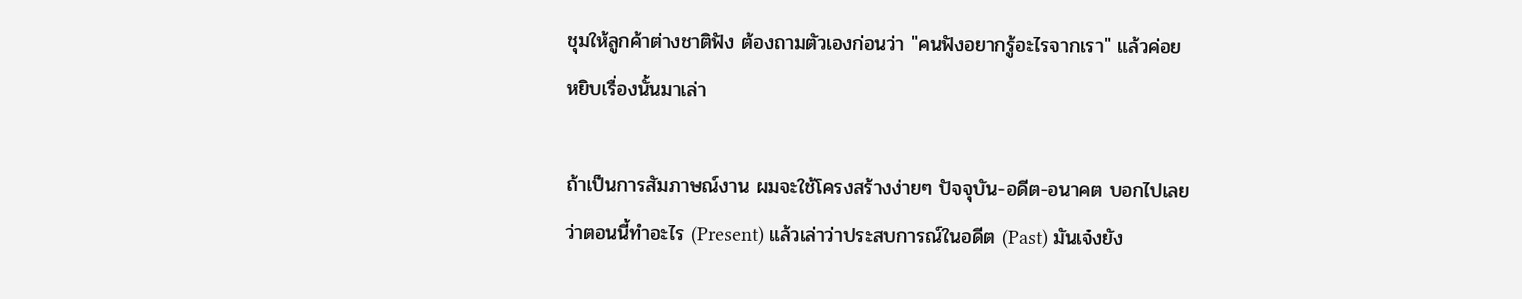ชุมให้ลูกค้าต่างชาติฟัง ต้องถามตัวเองก่อนว่า "คนฟังอยากรู้อะไรจากเรา" แล้วค่อยหยิบเรื่องนั้นมาเล่า

ถ้าเป็นการสัมภาษณ์งาน ผมจะใช้โครงสร้างง่ายๆ ปัจจุบัน-อดีต-อนาคต บอกไปเลยว่าตอนนี้ทำอะไร (Present) แล้วเล่าว่าประสบการณ์ในอดีต (Past) มันเจ๋งยัง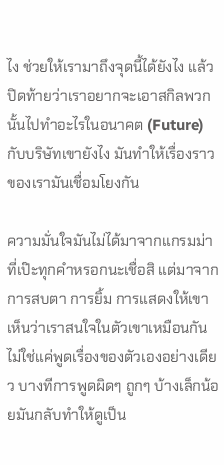ไง ช่วยให้เรามาถึงจุดนี้ได้ยังไง แล้วปิดท้ายว่าเราอยากจะเอาสกิลพวกนั้นไปทำอะไรในอนาคต (Future) กับบริษัทเขายังไง มันทำให้เรื่องราวของเรามันเชื่อมโยงกัน

ความมั่นใจมันไม่ได้มาจากแกรมม่าที่เป๊ะทุกคำหรอกนะเชื่อสิ แต่มาจากการสบตา การยิ้ม การแสดงให้เขาเห็นว่าเราสนใจในตัวเขาเหมือนกัน ไม่ใช่แค่พูดเรื่องของตัวเองอย่างเดียว บางทีการพูดผิดๆ ถูกๆ บ้างเล็กน้อยมันกลับทำให้ดูเป็น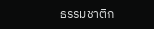ธรรมชาติก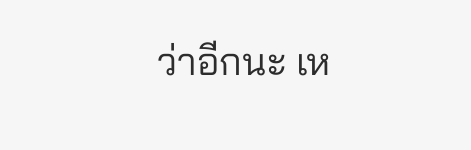ว่าอีกนะ เห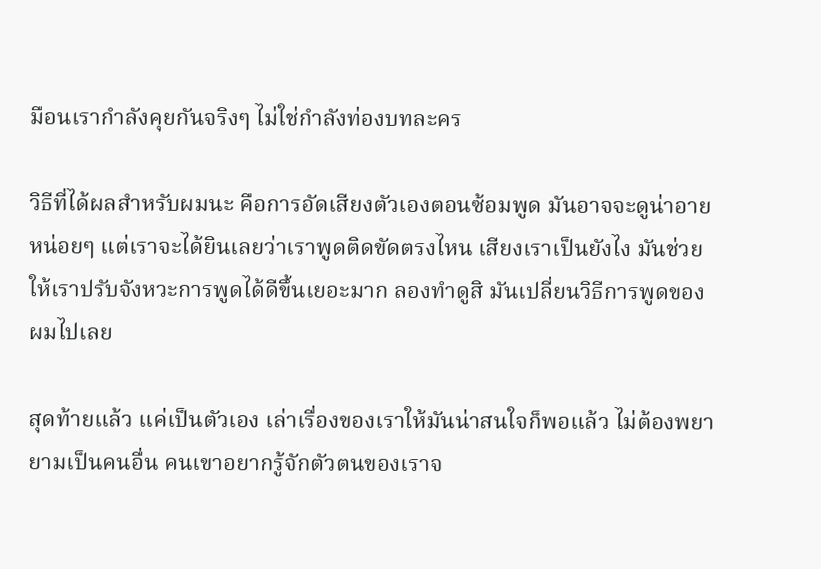มือนเรากำลังคุยกันจริงๆ ไม่ใช่กำลังท่องบทละคร

วิธีที่ได้ผลสำหรับผมนะ คือการอัดเสียงตัวเองตอนซ้อมพูด มันอาจจะดูน่าอายหน่อยๆ แต่เราจะได้ยินเลยว่าเราพูดติดขัดตรงไหน เสียงเราเป็นยังไง มันช่วยให้เราปรับจังหวะการพูดได้ดีขึ้นเยอะมาก ลองทำดูสิ มันเปลี่ยนวิธีการพูดของผมไปเลย

สุดท้ายแล้ว แค่เป็นตัวเอง เล่าเรื่องของเราให้มันน่าสนใจก็พอแล้ว ไม่ต้องพยายามเป็นคนอื่น คนเขาอยากรู้จักตัวตนของเราจ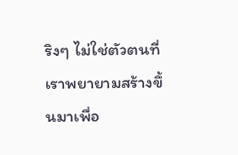ริงๆ ไม่ใช่ตัวตนที่เราพยายามสร้างขึ้นมาเพื่อ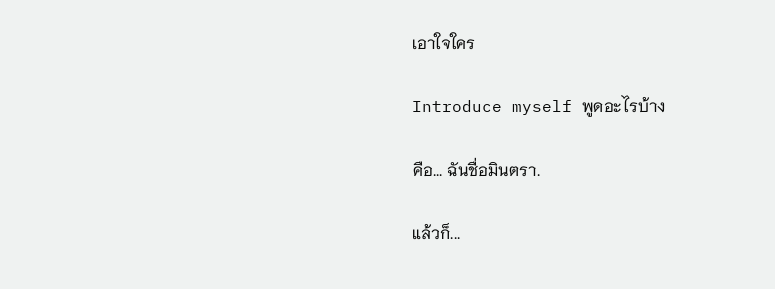เอาใจใคร

Introduce myself พูดอะไรบ้าง

คือ... ฉันชื่อมินตรา.

แล้วก็...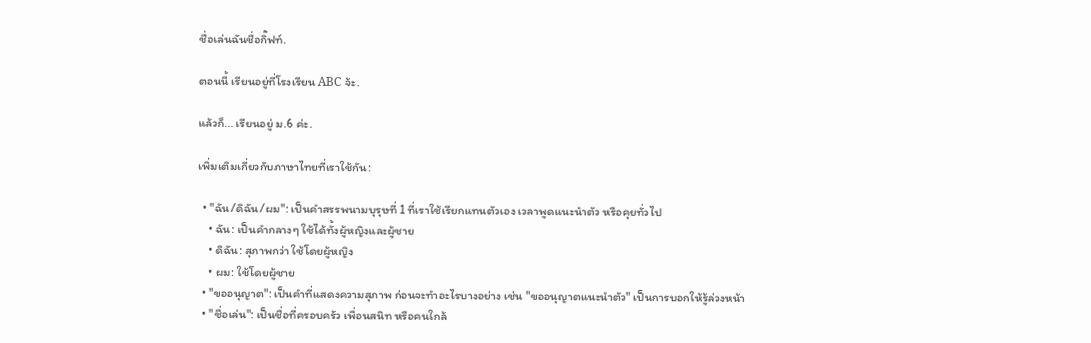ชื่อเล่นฉันชื่อกิ๊ฟท์.

ตอนนี้ เรียนอยู่ที่โรงเรียน ABC จ้ะ.

แล้วก็... เรียนอยู่ ม.6 ค่ะ.

เพิ่มเติมเกี่ยวกับภาษาไทยที่เราใช้กัน:

  • "ฉัน/ดิฉัน/ผม": เป็นคำสรรพนามบุรุษที่ 1 ที่เราใช้เรียกแทนตัวเอง เวลาพูดแนะนำตัว หรือคุยทั่วไป
    • ฉัน: เป็นคำกลางๆ ใช้ได้ทั้งผู้หญิงและผู้ชาย
    • ดิฉัน: สุภาพกว่า ใช้โดยผู้หญิง
    • ผม: ใช้โดยผู้ชาย
  • "ขออนุญาต": เป็นคำที่แสดงความสุภาพ ก่อนจะทำอะไรบางอย่าง เช่น "ขออนุญาตแนะนำตัว" เป็นการบอกให้รู้ล่วงหน้า
  • "ชื่อเล่น": เป็นชื่อที่ครอบครัว เพื่อนสนิท หรือคนใกล้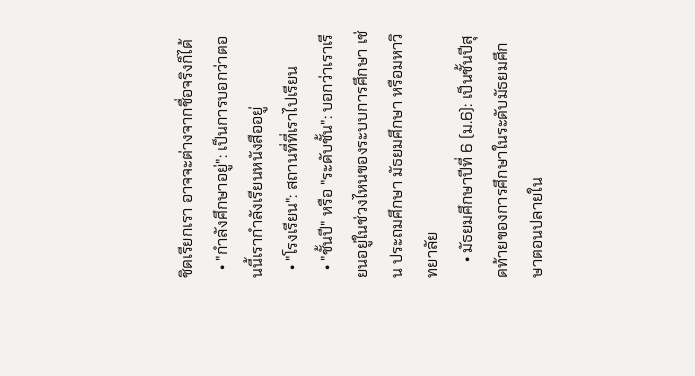ชิดเรียกเรา อาจจะต่างจากชื่อจริงก็ได้
  • "กำลังศึกษาอยู่": เป็นการบอกว่าตอนนี้เรากำลังเรียนหนังสืออยู่
  • "โรงเรียน": สถานที่ที่เราไปเรียน
  • "ชั้นปี" หรือ "ระดับชั้น": บอกว่าเราเรียนอยู่ในช่วงไหนของระบบการศึกษา เช่น ประถมศึกษา มัธยมศึกษา หรือมหาวิทยาลัย
    • มัธยมศึกษาปีที่ 6 (ม.6): เป็นชั้นปีสุดท้ายของการศึกษาในระดับมัธยมศึกษาตอนปลายใน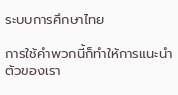ระบบการศึกษาไทย

การใช้คำพวกนี้ก็ทำให้การแนะนำตัวของเรา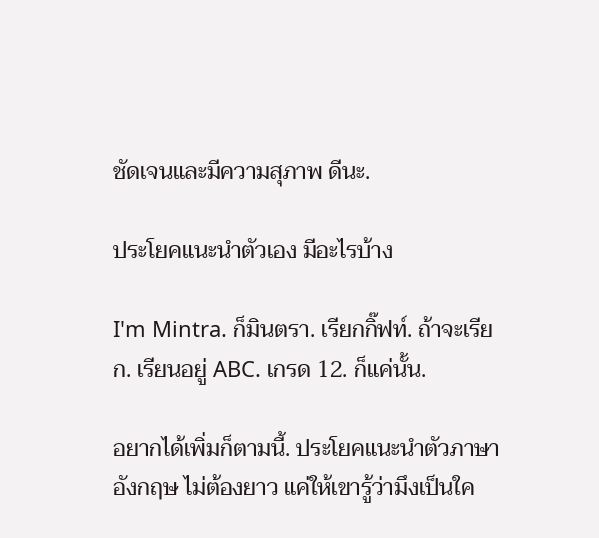ชัดเจนและมีความสุภาพ ดีนะ.

ประโยคแนะนำตัวเอง มีอะไรบ้าง

I'm Mintra. ก็มินตรา. เรียกกิ๊ฟท์. ถ้าจะเรียก. เรียนอยู่ ABC. เกรด 12. ก็แค่นั้น.

อยากได้เพิ่มก็ตามนี้. ประโยคแนะนำตัวภาษาอังกฤษ ไม่ต้องยาว แค่ให้เขารู้ว่ามึงเป็นใค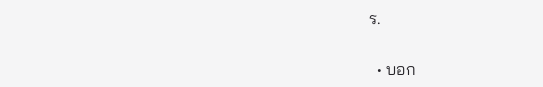ร.

  • บอก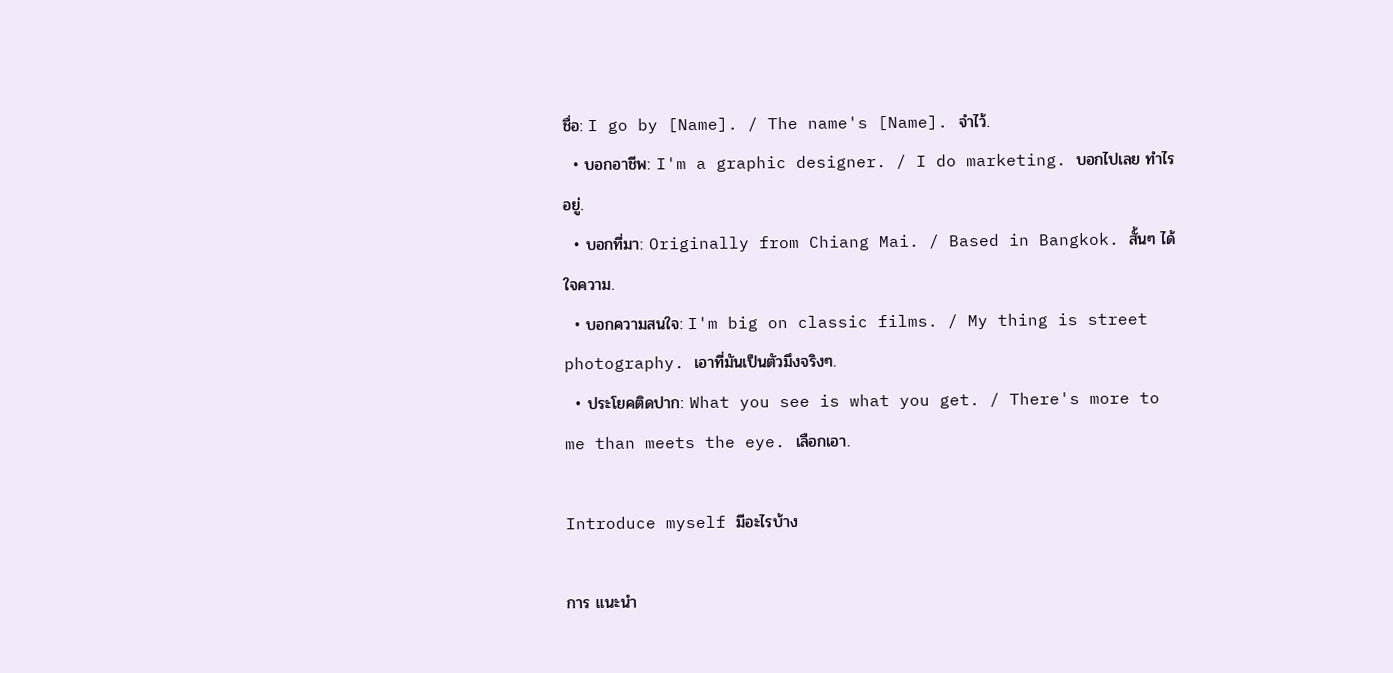ชื่อ: I go by [Name]. / The name's [Name]. จำไว้.
  • บอกอาชีพ: I'm a graphic designer. / I do marketing. บอกไปเลย ทำไรอยู่.
  • บอกที่มา: Originally from Chiang Mai. / Based in Bangkok. สั้นๆ ได้ใจความ.
  • บอกความสนใจ: I'm big on classic films. / My thing is street photography. เอาที่มันเป็นตัวมึงจริงๆ.
  • ประโยคติดปาก: What you see is what you get. / There's more to me than meets the eye. เลือกเอา.

Introduce myself มีอะไรบ้าง

การ แนะนำ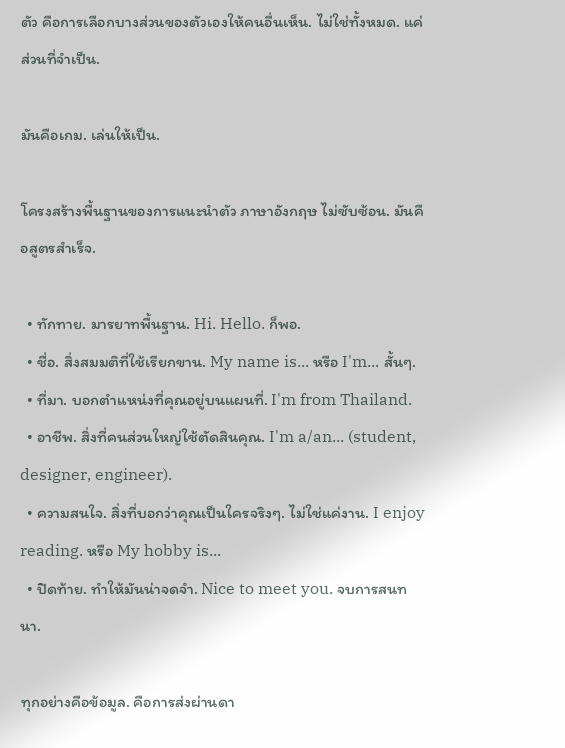ตัว คือการเลือกบางส่วนของตัวเองให้คนอื่นเห็น. ไม่ใช่ทั้งหมด. แค่ส่วนที่จำเป็น.

มันคือเกม. เล่นให้เป็น.

โครงสร้างพื้นฐานของการแนะนำตัว ภาษาอังกฤษ ไม่ซับซ้อน. มันคือสูตรสำเร็จ.

  • ทักทาย. มารยาทพื้นฐาน. Hi. Hello. ก็พอ.
  • ชื่อ. สิ่งสมมติที่ใช้เรียกขาน. My name is... หรือ I'm... สั้นๆ.
  • ที่มา. บอกตำแหน่งที่คุณอยู่บนแผนที่. I'm from Thailand.
  • อาชีพ. สิ่งที่คนส่วนใหญ่ใช้ตัดสินคุณ. I'm a/an... (student, designer, engineer).
  • ความสนใจ. สิ่งที่บอกว่าคุณเป็นใครจริงๆ. ไม่ใช่แค่งาน. I enjoy reading. หรือ My hobby is...
  • ปิดท้าย. ทำให้มันน่าจดจำ. Nice to meet you. จบการสนทนา.

ทุกอย่างคือข้อมูล. คือการส่งผ่านดา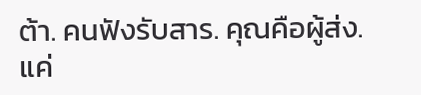ต้า. คนฟังรับสาร. คุณคือผู้ส่ง. แค่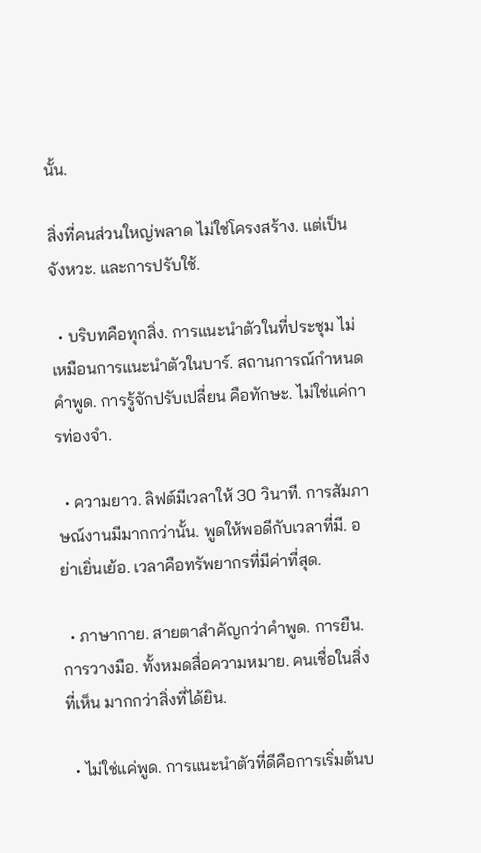นั้น.

สิ่งที่คนส่วนใหญ่พลาด ไม่ใช่โครงสร้าง. แต่เป็นจังหวะ. และการปรับใช้.

  • บริบทคือทุกสิ่ง. การแนะนำตัวในที่ประชุม ไม่เหมือนการแนะนำตัวในบาร์. สถานการณ์กำหนดคำพูด. การรู้จักปรับเปลี่ยน คือทักษะ. ไม่ใช่แค่การท่องจำ.

  • ความยาว. ลิฟต์มีเวลาให้ 30 วินาที. การสัมภาษณ์งานมีมากกว่านั้น. พูดให้พอดีกับเวลาที่มี. อย่าเยิ่นเย้อ. เวลาคือทรัพยากรที่มีค่าที่สุด.

  • ภาษากาย. สายตาสำคัญกว่าคำพูด. การยืน. การวางมือ. ทั้งหมดสื่อความหมาย. คนเชื่อในสิ่งที่เห็น มากกว่าสิ่งที่ได้ยิน.

  • ไม่ใช่แค่พูด. การแนะนำตัวที่ดีคือการเริ่มต้นบ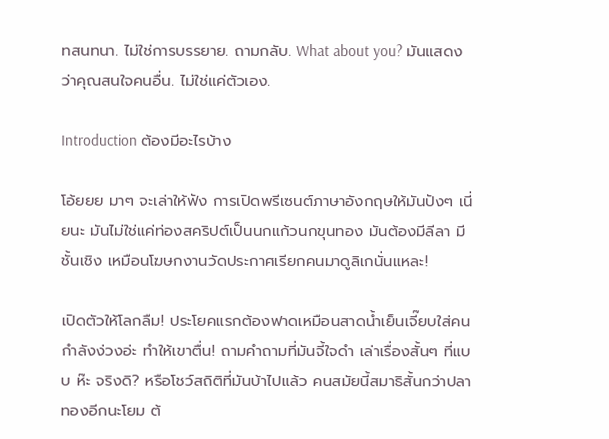ทสนทนา. ไม่ใช่การบรรยาย. ถามกลับ. What about you? มันแสดงว่าคุณสนใจคนอื่น. ไม่ใช่แค่ตัวเอง.

Introduction ต้องมีอะไรบ้าง

โอ้ยยย มาๆ จะเล่าให้ฟัง การเปิดพรีเซนต์ภาษาอังกฤษให้มันปังๆ เนี่ยนะ มันไม่ใช่แค่ท่องสคริปต์เป็นนกแก้วนกขุนทอง มันต้องมีลีลา มีชั้นเชิง เหมือนโฆษกงานวัดประกาศเรียกคนมาดูลิเกนั่นแหละ!

เปิดตัวให้โลกลืม! ประโยคแรกต้องฟาดเหมือนสาดน้ำเย็นเจี๊ยบใส่คนกำลังง่วงอ่ะ ทำให้เขาตื่น! ถามคำถามที่มันจี้ใจดำ เล่าเรื่องสั้นๆ ที่แบบ ห๊ะ จริงดิ? หรือโชว์สถิติที่มันบ้าไปแล้ว คนสมัยนี้สมาธิสั้นกว่าปลาทองอีกนะโยม ต้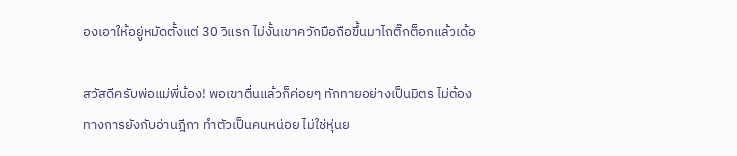องเอาให้อยู่หมัดตั้งแต่ 30 วิแรก ไม่งั้นเขาควักมือถือขึ้นมาไถติ๊กต็อกแล้วเด้อ

สวัสดีครับพ่อแม่พี่น้อง! พอเขาตื่นแล้วก็ค่อยๆ ทักทายอย่างเป็นมิตร ไม่ต้องทางการยังกับอ่านฎีกา ทำตัวเป็นคนหน่อย ไม่ใช่หุ่นย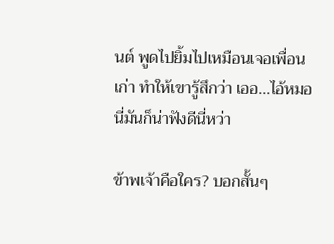นต์ พูดไปยิ้มไปเหมือนเจอเพื่อนเก่า ทำให้เขารู้สึกว่า เออ...ไอ้หมอนี่มันก็น่าฟังดีนี่หว่า

ข้าพเจ้าคือใคร? บอกสั้นๆ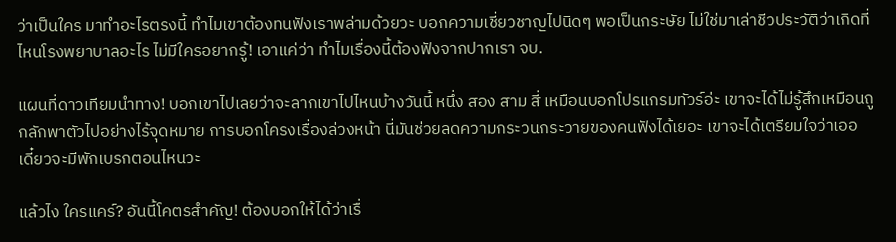ว่าเป็นใคร มาทำอะไรตรงนี้ ทำไมเขาต้องทนฟังเราพล่ามด้วยวะ บอกความเชี่ยวชาญไปนิดๆ พอเป็นกระษัย ไม่ใช่มาเล่าชีวประวัติว่าเกิดที่ไหนโรงพยาบาลอะไร ไม่มีใครอยากรู้! เอาแค่ว่า ทำไมเรื่องนี้ต้องฟังจากปากเรา จบ.

แผนที่ดาวเทียมนำทาง! บอกเขาไปเลยว่าจะลากเขาไปไหนบ้างวันนี้ หนึ่ง สอง สาม สี่ เหมือนบอกโปรแกรมทัวร์อ่ะ เขาจะได้ไม่รู้สึกเหมือนถูกลักพาตัวไปอย่างไร้จุดหมาย การบอกโครงเรื่องล่วงหน้า นี่มันช่วยลดความกระวนกระวายของคนฟังได้เยอะ เขาจะได้เตรียมใจว่าเออ เดี๋ยวจะมีพักเบรกตอนไหนวะ

แล้วไง ใครแคร์? อันนี้โคตรสำคัญ! ต้องบอกให้ได้ว่าเรื่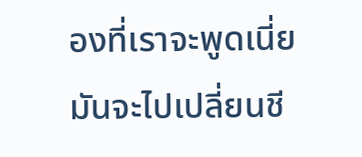องที่เราจะพูดเนี่ย มันจะไปเปลี่ยนชี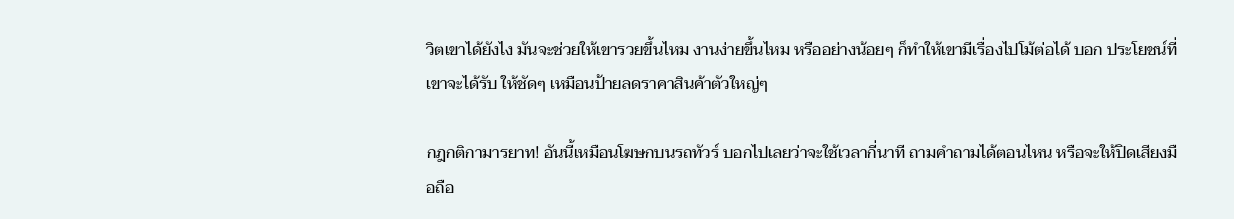วิตเขาได้ยังไง มันจะช่วยให้เขารวยขึ้นไหม งานง่ายขึ้นไหม หรืออย่างน้อยๆ ก็ทำให้เขามีเรื่องไปโม้ต่อได้ บอก ประโยชน์ที่เขาจะได้รับ ให้ชัดๆ เหมือนป้ายลดราคาสินค้าตัวใหญ่ๆ

กฎกติกามารยาท! อันนี้เหมือนโฆษกบนรถทัวร์ บอกไปเลยว่าจะใช้เวลากี่นาที ถามคำถามได้ตอนไหน หรือจะให้ปิดเสียงมือถือ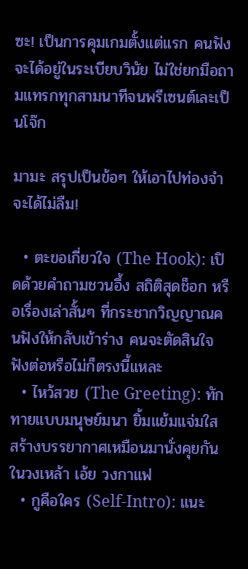ซะ! เป็นการคุมเกมตั้งแต่แรก คนฟังจะได้อยู่ในระเบียบวินัย ไม่ใช่ยกมือถามแทรกทุกสามนาทีจนพรีเซนต์เละเป็นโจ๊ก

มามะ สรุปเป็นข้อๆ ให้เอาไปท่องจำ จะได้ไม่ลืม!

  • ตะขอเกี่ยวใจ (The Hook): เปิดด้วยคำถามชวนอึ้ง สถิติสุดช็อก หรือเรื่องเล่าสั้นๆ ที่กระชากวิญญาณคนฟังให้กลับเข้าร่าง คนจะตัดสินใจฟังต่อหรือไม่ก็ตรงนี้แหละ
  • ไหว้สวย (The Greeting): ทักทายแบบมนุษย์มนา ยิ้มแย้มแจ่มใส สร้างบรรยากาศเหมือนมานั่งคุยกันในวงเหล้า เอ้ย วงกาแฟ
  • กูคือใคร (Self-Intro): แนะ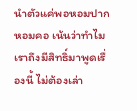นำตัวแค่พอหอมปากหอมคอ เน้นว่าทำไมเราถึงมีสิทธิ์มาพูดเรื่องนี้ ไม่ต้องเล่า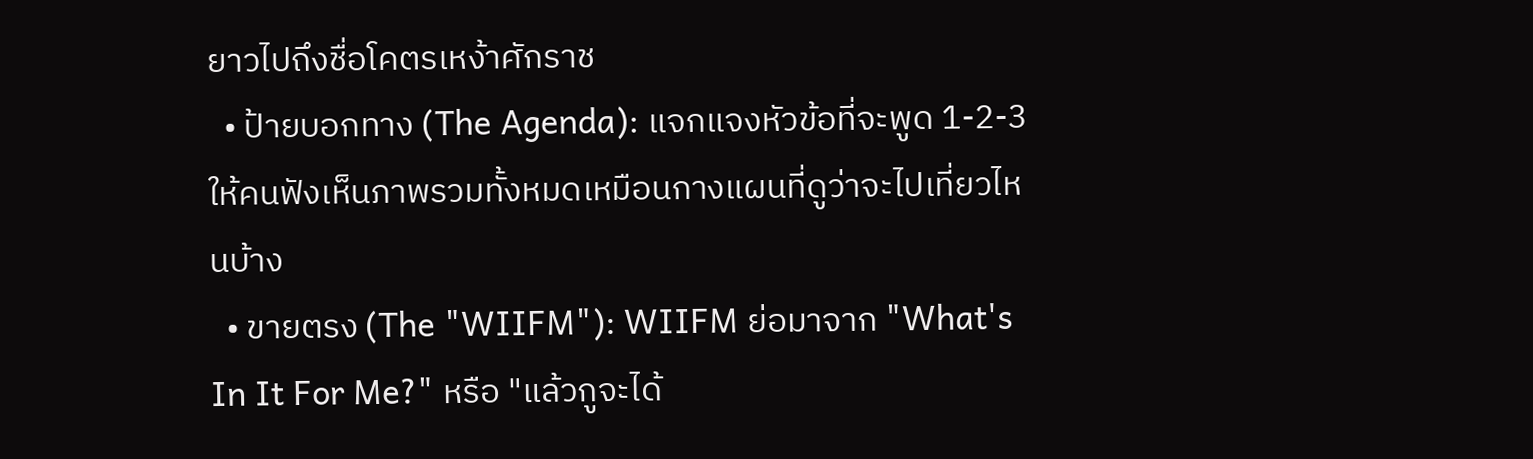ยาวไปถึงชื่อโคตรเหง้าศักราช
  • ป้ายบอกทาง (The Agenda): แจกแจงหัวข้อที่จะพูด 1-2-3 ให้คนฟังเห็นภาพรวมทั้งหมดเหมือนกางแผนที่ดูว่าจะไปเที่ยวไหนบ้าง
  • ขายตรง (The "WIIFM"): WIIFM ย่อมาจาก "What's In It For Me?" หรือ "แล้วกูจะได้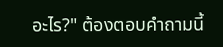อะไร?" ต้องตอบคำถามนี้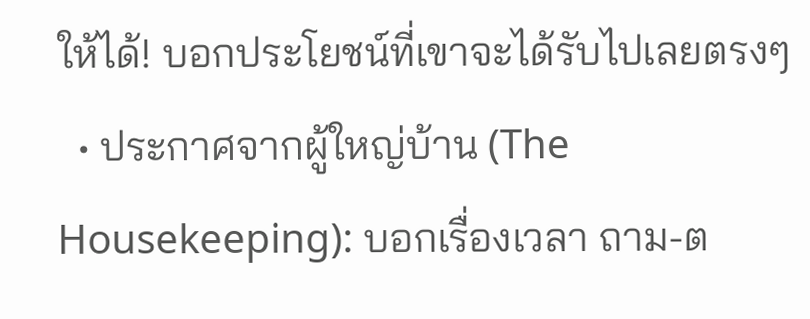ให้ได้! บอกประโยชน์ที่เขาจะได้รับไปเลยตรงๆ
  • ประกาศจากผู้ใหญ่บ้าน (The Housekeeping): บอกเรื่องเวลา ถาม-ต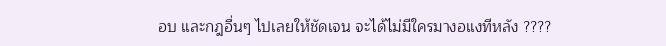อบ และกฎอื่นๆ ไปเลยให้ชัดเจน จะได้ไม่มีใครมางอแงทีหลัง ????